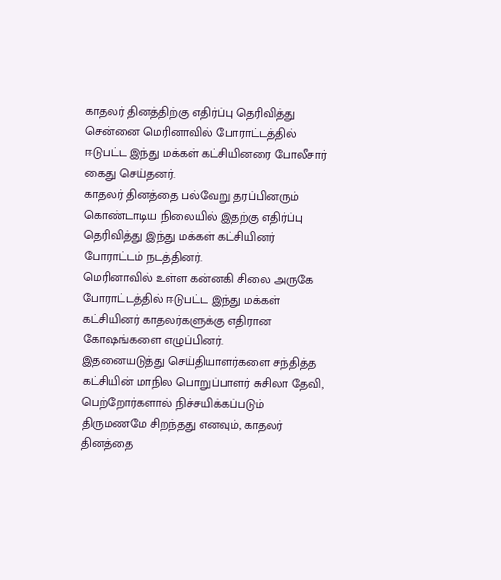காதலர் தினத்திற்கு எதிர்ப்பு தெரிவித்து சென்னை மெரினாவில் போராட்டத்தில் ஈடுபட்ட இந்து மக்கள் கட்சியினரை போலீசார் கைது செய்தனர்.
காதலர் தினத்தை பல்வேறு தரப்பினரும் கொண்டாடிய நிலையில் இதற்கு எதிர்ப்பு தெரிவித்து இந்து மக்கள் கட்சியினர் போராட்டம் நடத்தினர்.
மெரினாவில் உள்ள கன்னகி சிலை அருகே போராட்டத்தில் ஈடுபட்ட இந்து மக்கள் கட்சியினர் காதலர்களுக்கு எதிரான கோஷங்களை எழுப்பினர்.
இதனையடுத்து செய்தியாளர்களை சந்தித்த கட்சியின் மாநில பொறுப்பாளர் சுசிலா தேவி, பெற்றோர்களால் நிச்சயிக்கப்படும் திருமணமே சிறந்தது எனவும், காதலர் தினத்தை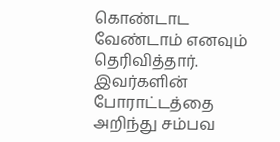கொண்டாட வேண்டாம் எனவும் தெரிவித்தார்.
இவர்களின் போராட்டத்தை அறிந்து சம்பவ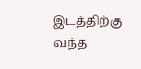இடத்திற்கு வந்த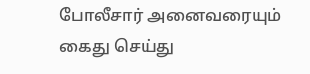போலீசார் அனைவரையும் கைது செய்து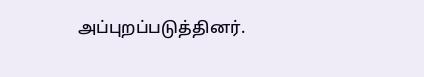அப்புறப்படுத்தினர்.